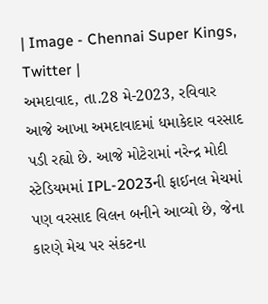| Image - Chennai Super Kings, Twitter |
અમદાવાદ, તા.28 મે-2023, રવિવાર
આજે આખા અમદાવાદમાં ધમાકેદાર વરસાદ પડી રહ્યો છે. આજે મોટેરામાં નરેન્દ્ર મોદી સ્ટેડિયમમાં IPL-2023ની ફાઈનલ મેચમાં પણ વરસાદ વિલન બનીને આવ્યો છે, જેના કારણે મેચ પર સંકટના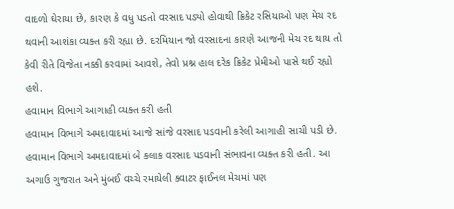વાદળો ઘેરાયા છે, કારણ કે વધુ પડતો વરસાદ પડ્યો હોવાથી ક્રિકેટ રસિયાઓ પણ મેચ રદ થવાની આશંકા વ્યક્ત કરી રહ્યા છે. દરમિયાન જો વરસાદના કારણે આજની મેચ રદ થાય તો કેવી રીતે વિજેતા નક્કી કરવામાં આવશે, તેવો પ્રશ્ન હાલ દરેક ક્રિકેટ પ્રેમીઓ પાસે થઈ રહ્યો હશે.
હવામાન વિભાગે આગાહી વ્યક્ત કરી હતી
હવામાન વિભાગે અમદાવાદમાં આજે સાંજે વરસાદ પડવાની કરેલી આગાહી સાચી પડી છે. હવામાન વિભાગે અમદાવાદમાં બે કલાક વરસાદ પડવાની સંભાવના વ્યક્ત કરી હતી. આ અગાઉ ગુજરાત અને મુંબઈ વચ્ચે રમાયેલી ક્વાટર ફાઈનલ મેચમાં પણ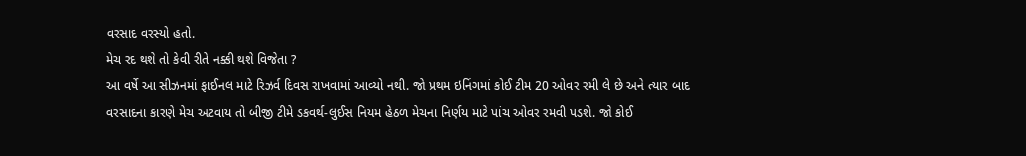વરસાદ વરસ્યો હતો.
મેચ રદ થશે તો કેવી રીતે નક્કી થશે વિજેતા ?
આ વર્ષે આ સીઝનમાં ફાઈનલ માટે રિઝર્વ દિવસ રાખવામાં આવ્યો નથી. જો પ્રથમ ઇનિંગમાં કોઈ ટીમ 20 ઓવર રમી લે છે અને ત્યાર બાદ વરસાદના કારણે મેચ અટવાય તો બીજી ટીમે ડકવર્થ-લુઈસ નિયમ હેઠળ મેચના નિર્ણય માટે પાંચ ઓવર રમવી પડશે. જો કોઈ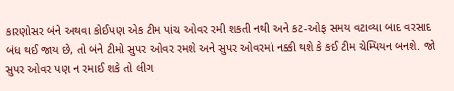કારણોસર બંને અથવા કોઈપણ એક ટીમ પાંચ ઓવર રમી શકતી નથી અને કટ-ઓફ સમય વટાવ્યા બાદ વરસાદ બંધ થઈ જાય છે, તો બંને ટીમો સુપર ઓવર રમશે અને સુપર ઓવરમાં નક્કી થશે કે કઈ ટીમ ચેમ્પિયન બનશે. જો સુપર ઓવર પણ ન રમાઈ શકે તો લીગ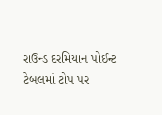રાઉન્ડ દરમિયાન પોઈન્ટ ટેબલમાં ટોપ પર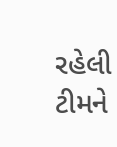રહેલી ટીમને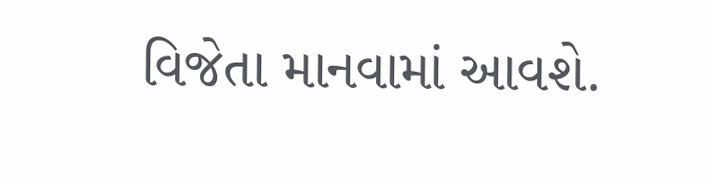વિજેતા માનવામાં આવશે.